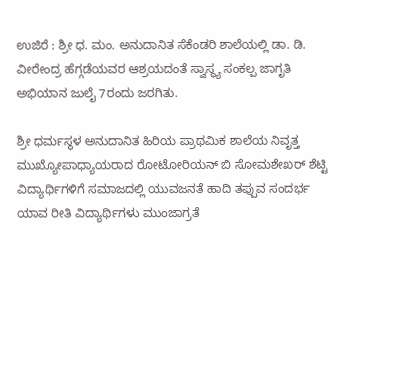ಉಜಿರೆ : ಶ್ರೀ ಧ. ಮಂ. ಅನುದಾನಿತ ಸೆಕೆಂಡರಿ ಶಾಲೆಯಲ್ಲಿ ಡಾ. ಡಿ. ವೀರೇಂದ್ರ ಹೆಗ್ಗಡೆಯವರ ಆಶ್ರಯದಂತೆ ಸ್ವಾಸ್ಥ್ಯ ಸಂಕಲ್ಪ ಜಾಗೃತಿ ಅಭಿಯಾನ ಜುಲೈ 7ರಂದು ಜರಗಿತು.

ಶ್ರೀ ಧರ್ಮಸ್ಥಳ ಅನುದಾನಿತ ಹಿರಿಯ ಪ್ರಾಥಮಿಕ ಶಾಲೆಯ ನಿವೃತ್ತ ಮುಖ್ಯೋಪಾಧ್ಯಾಯರಾದ ರೋಟೋರಿಯನ್ ಬಿ ಸೋಮಶೇಖರ್ ಶೆಟ್ಟಿ ವಿದ್ಯಾರ್ಥಿಗಳಿಗೆ ಸಮಾಜದಲ್ಲಿ ಯುವಜನತೆ ಹಾದಿ ತಪ್ಪುವ ಸಂದರ್ಭ ಯಾವ ರೀತಿ ವಿದ್ಯಾರ್ಥಿಗಳು ಮುಂಜಾಗ್ರತೆ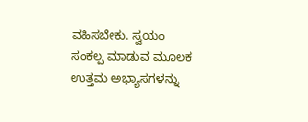ವಹಿಸಬೇಕು. ಸ್ವಯಂ ಸಂಕಲ್ಪ ಮಾಡುವ ಮೂಲಕ ಉತ್ತಮ ಅಭ್ಯಾಸಗಳನ್ನು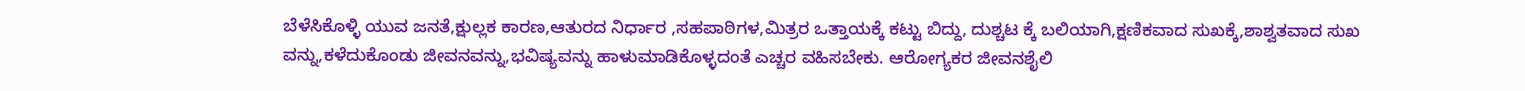ಬೆಳೆಸಿಕೊಳ್ಳಿ ಯುವ ಜನತೆ,ಕ್ಷುಲ್ಲಕ ಕಾರಣ,ಆತುರದ ನಿರ್ಧಾರ ,ಸಹಪಾಠಿಗಳ,ಮಿತ್ರರ ಒತ್ತಾಯಕ್ಕೆ ಕಟ್ಟು ಬಿದ್ದು, ದುಶ್ಚಟ ಕ್ಕೆ ಬಲಿಯಾಗಿ,ಕ್ಷಣಿಕವಾದ ಸುಖಕ್ಕೆ,ಶಾಶ್ವತವಾದ ಸುಖ ವನ್ನು,ಕಳೆದುಕೊಂಡು ಜೀವನವನ್ನು,ಭವಿಷ್ಯವನ್ನು ಹಾಳುಮಾಡಿಕೊಳ್ಳದಂತೆ ಎಚ್ಚರ ವಹಿಸಬೇಕು. ಆರೋಗ್ಯಕರ ಜೀವನಶೈಲಿ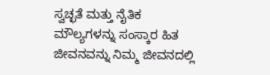ಸ್ವಚ್ಛತೆ ಮತ್ತು ನೈತಿಕ ಮೌಲ್ಯಗಳನ್ನು ಸಂಸ್ಕಾರ ಹಿತ ಜೀವನವನ್ನು ನಿಮ್ಮ ಜೀವನದಲ್ಲಿ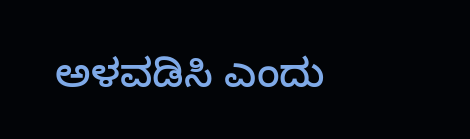ಅಳವಡಿಸಿ ಎಂದು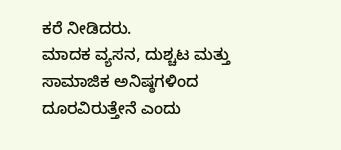ಕರೆ ನೀಡಿದರು.
ಮಾದಕ ವ್ಯಸನ, ದುಶ್ಚಟ ಮತ್ತು ಸಾಮಾಜಿಕ ಅನಿಷ್ಠಗಳಿಂದ ದೂರವಿರುತ್ತೇನೆ ಎಂದು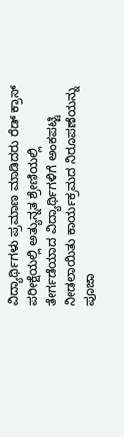ವಿದ್ಯಾರ್ಥಿಗಳು ಪ್ರಮಾಣ ಮಾಡಿದರು ರೆಡ್ ಕ್ರಾಸ್ ಪರೀಕ್ಷೆಯಲ್ಲಿ ಅತ್ಯುನ್ನತ ಶ್ರೇಣಿಯಲ್ಲಿ ತೇರ್ಗಡೆಯಾದ ವಿದ್ಯಾರ್ಥಿಗಳಿಗೆ ಅಂಕಪಟ್ಟಿ ನೀಡಲಾಯಿತು ಕಾರ್ಯಕ್ರಮದ ನಿರೂಪಣೆಯನ್ನು ಪೂಜಾ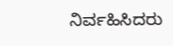ನಿರ್ವಹಿಸಿದರು